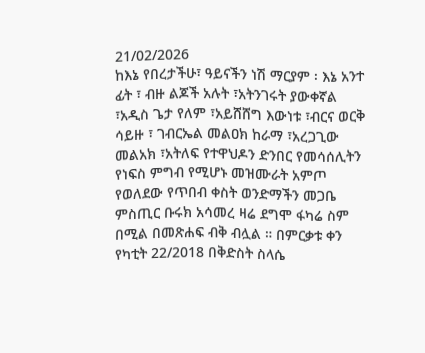21/02/2026
ከእኔ የበረታችሁ፣ ዓይናችን ነሽ ማርያም ፡ እኔ አንተ ፊት ፣ ብዙ ልጆች አሉት ፣አትንገሩት ያውቀኛል ፣አዲስ ጌታ የለም ፣አይሸሸግ እውነቱ ፣ብርና ወርቅ ሳይዙ ፣ ገብርኤል መልዐክ ከራማ ፣አረጋጊው መልአክ ፣አትለፍ የተዋህዶን ድንበር የመሳሰሊትን የነፍስ ምግብ የሚሆኑ መዝሙራት አምጦ የወለደው የጥበብ ቀስት ወንድማችን መጋቤ ምስጢር ቡሩክ አሳመረ ዛሬ ደግሞ ፋካሬ ስም በሚል በመጽሐፍ ብቅ ብሏል ። በምርቃቱ ቀን የካቲት 22/2018 በቅድስት ስላሴ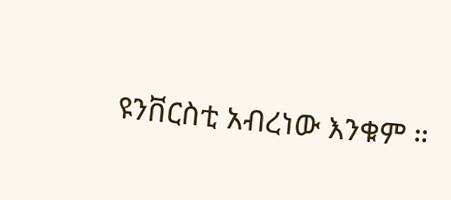ዩንቨርስቲ አብረነው እንቁም ።